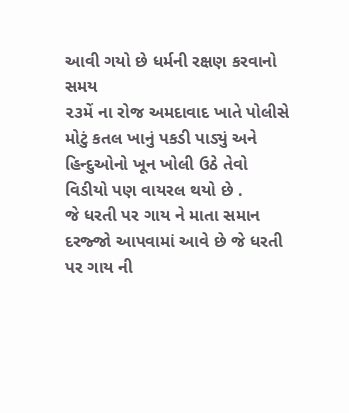આવી ગયો છે ધર્મની રક્ષણ કરવાનો સમય
૨૩મેં ના રોજ અમદાવાદ ખાતે પોલીસે મોટું કતલ ખાનું પકડી પાડ્યું અને હિન્દુઓનો ખૂન ખોલી ઉઠે તેવો વિડીયો પણ વાયરલ થયો છે .
જે ધરતી પર ગાય ને માતા સમાન દરજ્જો આપવામાં આવે છે જે ધરતી પર ગાય ની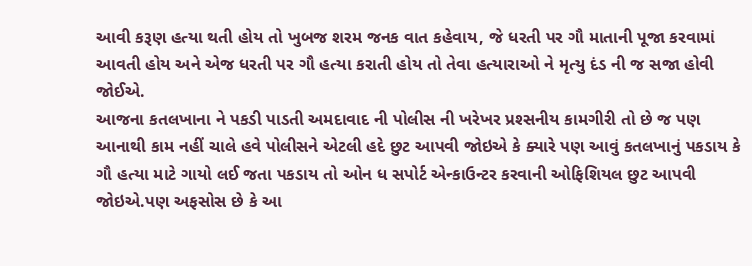આવી કરૂણ હત્યા થતી હોય તો ખુબજ શરમ જનક વાત કહેવાય, જે ધરતી પર ગૌ માતાની પૂજા કરવામાં આવતી હોય અને એજ ધરતી પર ગૌ હત્યા કરાતી હોય તો તેવા હત્યારાઓ ને મૃત્યુ દંડ ની જ સજા હોવી જોઈએ.
આજના કતલખાના ને પકડી પાડતી અમદાવાદ ની પોલીસ ની ખરેખર પ્રશ્સનીય કામગીરી તો છે જ પણ આનાથી કામ નહીં ચાલે હવે પોલીસને એટલી હદે છુટ આપવી જોઇએ કે ક્યારે પણ આવું કતલખાનું પકડાય કે ગૌ હત્યા માટે ગાયો લઈ જતા પકડાય તો ઓન ધ સપોર્ટ એન્કાઉન્ટર કરવાની ઓફિશિયલ છુટ આપવી જોઇએ.પણ અફસોસ છે કે આ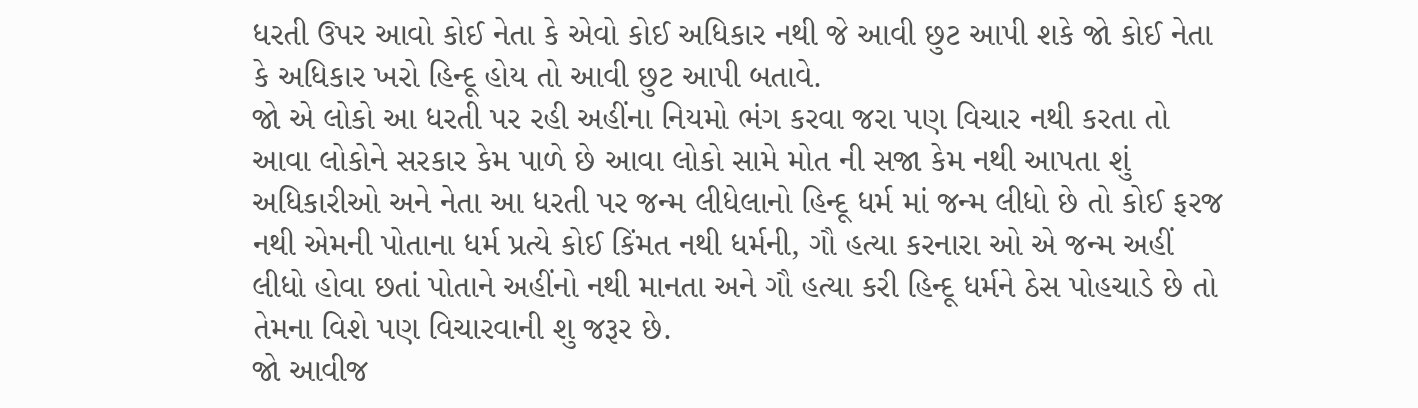ધરતી ઉપર આવો કોઈ નેતા કે એવો કોઈ અધિકાર નથી જે આવી છુટ આપી શકે જો કોઈ નેતા કે અધિકાર ખરો હિન્દૂ હોય તો આવી છુટ આપી બતાવે.
જો એ લોકો આ ધરતી પર રહી અહીંના નિયમો ભંગ કરવા જરા પણ વિચાર નથી કરતા તો આવા લોકોને સરકાર કેમ પાળે છે આવા લોકો સામે મોત ની સજા કેમ નથી આપતા શું અધિકારીઓ અને નેતા આ ધરતી પર જન્મ લીધેલાનો હિન્દૂ ધર્મ માં જન્મ લીધો છે તો કોઈ ફરજ નથી એમની પોતાના ધર્મ પ્રત્યે કોઈ કિંમત નથી ધર્મની, ગૌ હત્યા કરનારા ઓ એ જન્મ અહીં લીધો હોવા છતાં પોતાને અહીંનો નથી માનતા અને ગૌ હત્યા કરી હિન્દૂ ધર્મને ઠેસ પોહચાડે છે તો તેમના વિશે પણ વિચારવાની શુ જરૂર છે.
જો આવીજ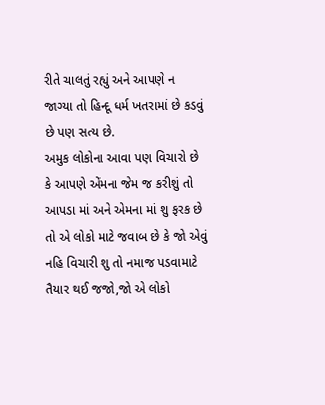રીતે ચાલતું રહ્યું અને આપણે ન જાગ્યા તો હિન્દૂ ધર્મ ખતરામાં છે કડવું છે પણ સત્ય છે.
અમુક લોકોના આવા પણ વિચારો છે કે આપણે એંમના જેમ જ કરીશું તો આપડા માં અને એમના માં શુ ફરક છે તો એ લોકો માટે જવાબ છે કે જો એવું નહિ વિચારી શુ તો નમાજ પડવામાટે તૈયાર થઈ જજો,જો એ લોકો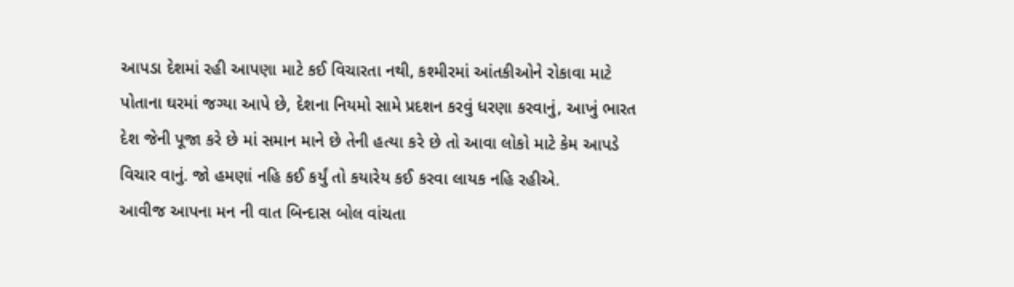આપડા દેશમાં રહી આપણા માટે કઈ વિચારતા નથી, કશ્મીરમાં આંતકીઓને રોકાવા માટે પોતાના ઘરમાં જગ્યા આપે છે, દેશના નિયમો સામે પ્રદશન કરવું ધરણા કરવાનું, આખું ભારત દેશ જેની પૂજા કરે છે માં સમાન માને છે તેની હત્યા કરે છે તો આવા લોકો માટે કેમ આપડે વિચાર વાનું. જો હમણાં નહિ કઈ કર્યું તો કયારેય કઈ કરવા લાયક નહિ રહીએ.
આવીજ આપના મન ની વાત બિન્દાસ બોલ વાંચતા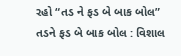રહો “તડ ને ફડ બે બાક બોલ”
તડને ફડ બે બાક બોલ : વિશાલ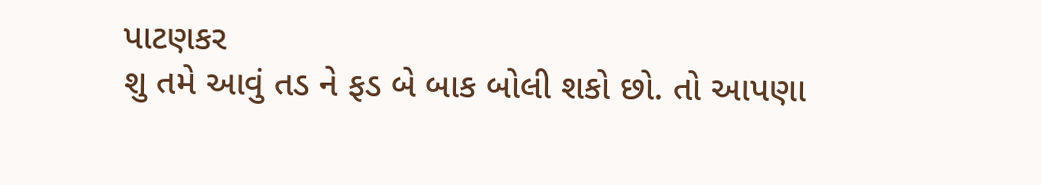પાટણકર
શુ તમે આવું તડ ને ફડ બે બાક બોલી શકો છો. તો આપણા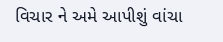વિચાર ને અમે આપીશું વાંચા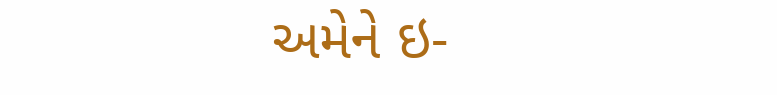અમેને ઇ-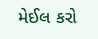મેઈલ કરો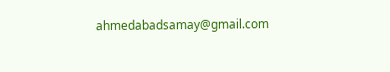ahmedabadsamay@gmail.com